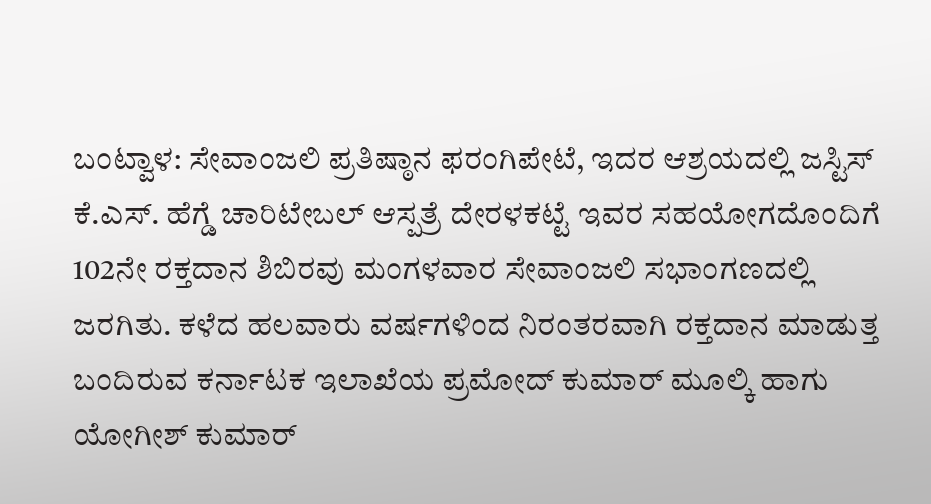ಬಂಟ್ವಾಳ: ಸೇವಾಂಜಲಿ ಪ್ರತಿಷ್ಠಾನ ಫರಂಗಿಪೇಟೆ, ಇದರ ಆಶ್ರಯದಲ್ಲಿ ಜಸ್ಟಿಸ್ ಕೆ.ಎಸ್. ಹೆಗ್ಡೆ ಚಾರಿಟೇಬಲ್ ಆಸ್ಪತ್ರೆ ದೇರಳಕಟ್ಟೆ ಇವರ ಸಹಯೋಗದೊಂದಿಗೆ 102ನೇ ರಕ್ತದಾನ ಶಿಬಿರವು ಮಂಗಳವಾರ ಸೇವಾಂಜಲಿ ಸಭಾಂಗಣದಲ್ಲಿ ಜರಗಿತು. ಕಳೆದ ಹಲವಾರು ವರ್ಷಗಳಿಂದ ನಿರಂತರವಾಗಿ ರಕ್ತದಾನ ಮಾಡುತ್ತ ಬಂದಿರುವ ಕರ್ನಾಟಕ ಇಲಾಖೆಯ ಪ್ರಮೋದ್ ಕುಮಾರ್ ಮೂಲ್ಕಿ ಹಾಗು ಯೋಗೀಶ್ ಕುಮಾರ್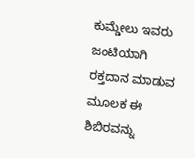ಕುಮ್ಡೇಲು ಇವರು ಜಂಟಿಯಾಗಿ ರಕ್ತದಾನ ಮಾಡುವ ಮೂಲಕ ಈ ಶಿಬಿರವನ್ನು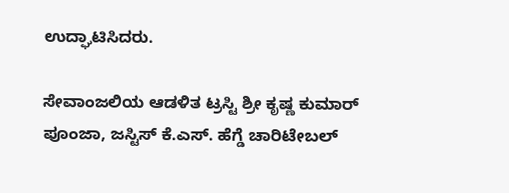ಉದ್ಘಾಟಿಸಿದರು.

ಸೇವಾಂಜಲಿಯ ಆಡಳಿತ ಟ್ರಸ್ಟಿ ಶ್ರೀ ಕೃಷ್ಣ ಕುಮಾರ್ ಪೂಂಜಾ, ಜಸ್ಟಿಸ್ ಕೆ.ಎಸ್. ಹೆಗ್ಡೆ ಚಾರಿಟೇಬಲ್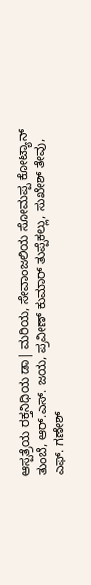ಆಸ್ಪತ್ರೆಯ ರಕ್ತನಿಧಿಯ ಡಾ| ಮರಿಯ, ಸೇವಾಂಜಲಿಯ ಸೋಮಪ್ಪ ಕೋಟ್ಯಾನ್ ತುಂಬೆ, ಆರ್.ಎಸ್. ಜಯ, ಪ್ರವೀಣ್ ಕುಮಾರ್ ತುಪ್ಪೆಕಲ್ಲು, ಸುಖೇಶ್ ತೇವು, ಎಫ್. ಗಣೇಶ್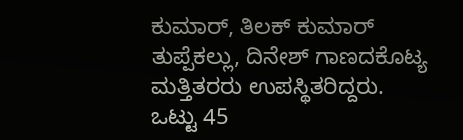ಕುಮಾರ್, ತಿಲಕ್ ಕುಮಾರ್ ತುಪ್ಪೆಕಲ್ಲು, ದಿನೇಶ್ ಗಾಣದಕೊಟ್ಯ ಮತ್ತಿತರರು ಉಪಸ್ಥಿತರಿದ್ದರು. ಒಟ್ಟು 45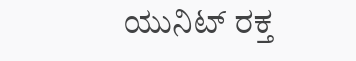ಯುನಿಟ್ ರಕ್ತ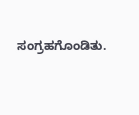ಸಂಗ್ರಹಗೊಂಡಿತು.